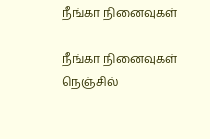நீங்கா நினைவுகள்

நீங்கா நினைவுகள் நெஞ்சில்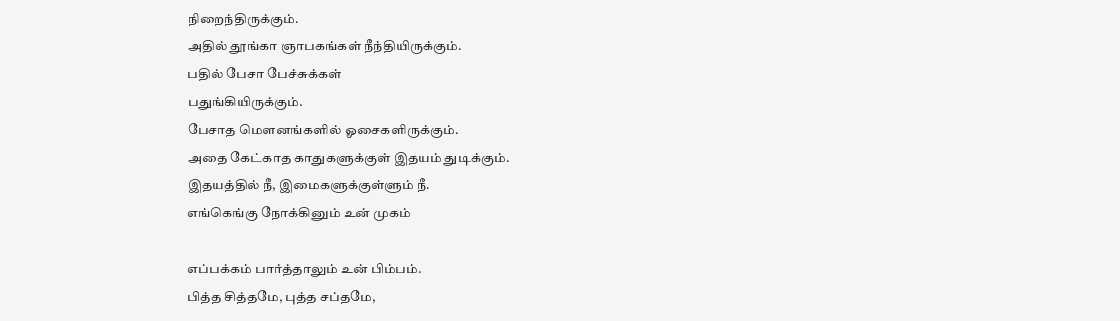நிறைந்திருக்கும்.
அதில் தூங்கா ஞாபகங்கள் நீந்தியிருக்கும்.
பதில் பேசா பேச்சுக்கள்
பதுங்கியிருக்கும்.
பேசாத மௌனங்களில் ஓசைகளிருக்கும்‌.
அதை கேட்காத காதுகளுக்குள் இதயம் துடிக்கும்.
இதயத்தில் நீ, இமைகளுக்குள்ளும் நீ.
எங்கெங்கு நோக்கினும் உன் முகம்

எப்பக்கம் பார்த்தாலும் உன் பிம்பம்.
பித்த சித்தமே, புத்த சப்தமே,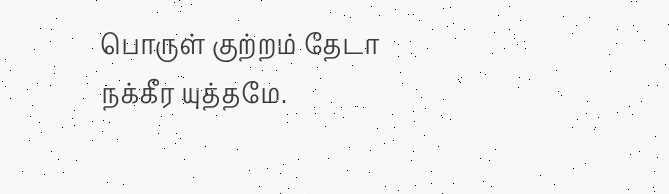பொருள் குற்றம் தேடா நக்கீர யுத்தமே.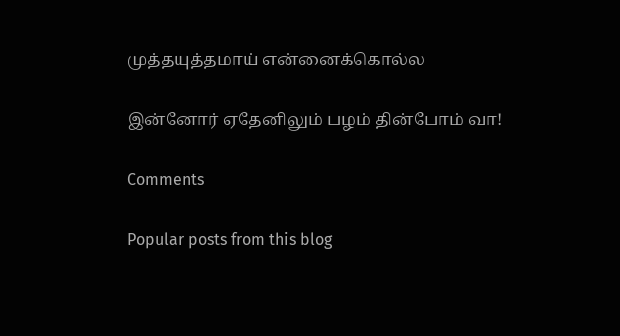முத்தயுத்தமாய் என்னைக்கொல்ல

இன்னோர் ஏதேனிலும் பழம் தின்போம் வா!

Comments

Popular posts from this blog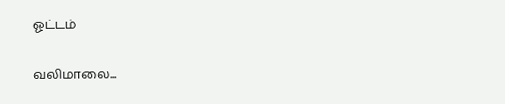ஓட்டம்

வலிமாலை...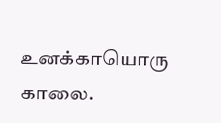உனக்காயொரு காலை.